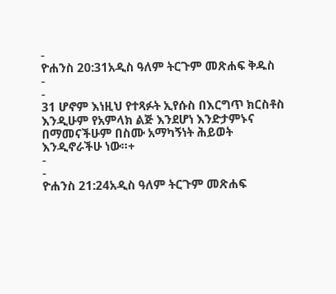-
ዮሐንስ 20:31አዲስ ዓለም ትርጉም መጽሐፍ ቅዱስ
-
-
31 ሆኖም እነዚህ የተጻፉት ኢየሱስ በእርግጥ ክርስቶስ እንዲሁም የአምላክ ልጅ እንደሆነ እንድታምኑና በማመናችሁም በስሙ አማካኝነት ሕይወት እንዲኖራችሁ ነው።+
-
-
ዮሐንስ 21:24አዲስ ዓለም ትርጉም መጽሐፍ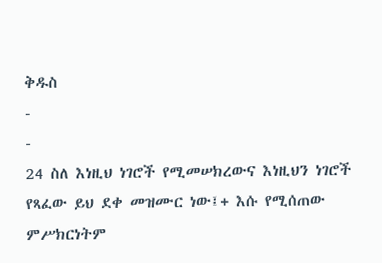ቅዱስ
-
-
24 ስለ እነዚህ ነገሮች የሚመሠክረውና እነዚህን ነገሮች የጻፈው ይህ ደቀ መዝሙር ነው፤+ እሱ የሚሰጠው ምሥክርነትም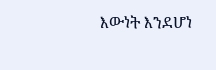እውነት እንደሆነ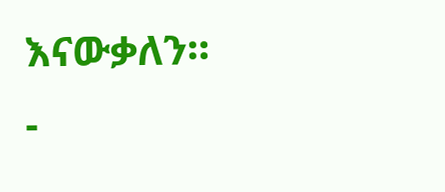እናውቃለን።
-